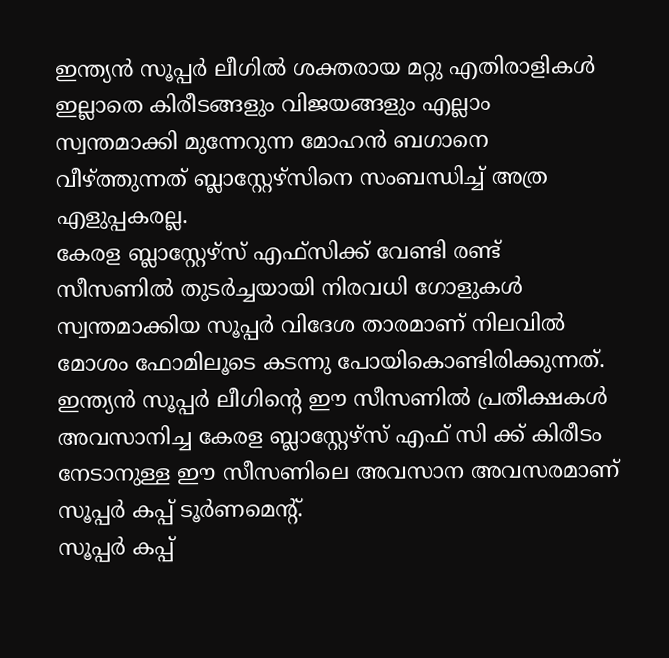ഇന്ത്യൻ സൂപ്പർ ലീഗിൽ ശക്തരായ മറ്റു എതിരാളികൾ ഇല്ലാതെ കിരീടങ്ങളും വിജയങ്ങളും എല്ലാം സ്വന്തമാക്കി മുന്നേറുന്ന മോഹൻ ബഗാനെ വീഴ്ത്തുന്നത് ബ്ലാസ്റ്റേഴ്സിനെ സംബന്ധിച്ച് അത്ര എളുപ്പകരല്ല.
കേരള ബ്ലാസ്റ്റേഴ്സ് എഫ്സിക്ക് വേണ്ടി രണ്ട് സീസണിൽ തുടർച്ചയായി നിരവധി ഗോളുകൾ സ്വന്തമാക്കിയ സൂപ്പർ വിദേശ താരമാണ് നിലവിൽ മോശം ഫോമിലൂടെ കടന്നു പോയികൊണ്ടിരിക്കുന്നത്.
ഇന്ത്യൻ സൂപ്പർ ലീഗിന്റെ ഈ സീസണിൽ പ്രതീക്ഷകൾ അവസാനിച്ച കേരള ബ്ലാസ്റ്റേഴ്സ് എഫ് സി ക്ക് കിരീടം നേടാനുള്ള ഈ സീസണിലെ അവസാന അവസരമാണ് സൂപ്പർ കപ്പ് ടൂർണമെന്റ്.
സൂപ്പർ കപ്പ്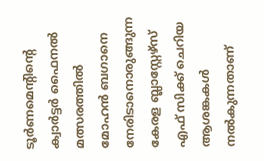ടൂർണമെന്റിന്റെ ക്വാർട്ടർ ഫൈനൽ മത്സരത്തിൽ മോഹൻ ബഗാനെ നേരിടാനൊരുങ്ങുന്ന കേരള ബ്ലാസ്റ്റേഴ്സ് എഫ് സിക്ക് ചെറിയ ആശങ്കകൾ നൽകുന്നതാണ്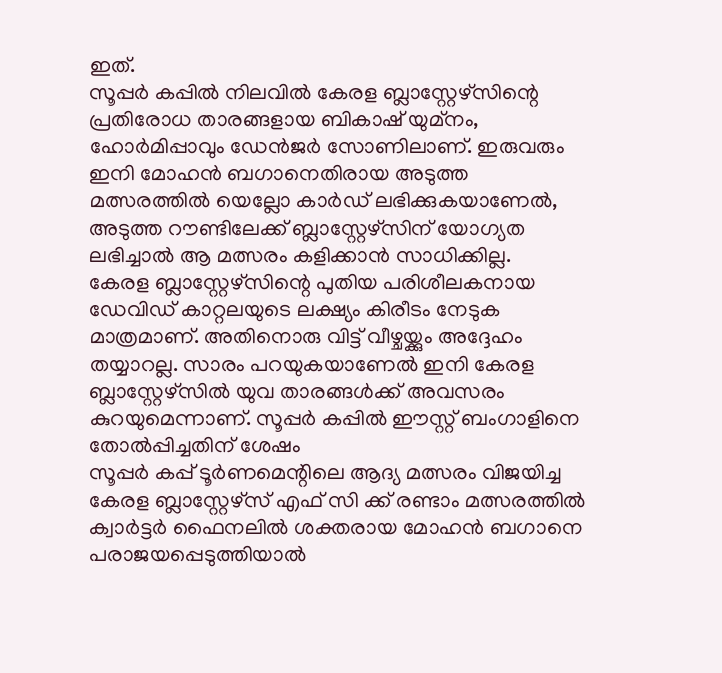ഇത്.
സൂപ്പർ കപ്പിൽ നിലവിൽ കേരള ബ്ലാസ്റ്റേഴ്സിന്റെ പ്രതിരോധ താരങ്ങളായ ബികാഷ് യുമ്നം, ഹോർമിപ്പാവും ഡേൻജർ സോണിലാണ്. ഇരുവരും ഇനി മോഹൻ ബഗാനെതിരായ അടുത്ത മത്സരത്തിൽ യെല്ലോ കാർഡ് ലഭിക്കുകയാണേൽ, അടുത്ത റൗണ്ടിലേക്ക് ബ്ലാസ്റ്റേഴ്സിന് യോഗ്യത ലഭിച്ചാൽ ആ മത്സരം കളിക്കാൻ സാധിക്കില്ല.
കേരള ബ്ലാസ്റ്റേഴ്സിന്റെ പുതിയ പരിശീലകനായ ഡേവിഡ് കാറ്റലയുടെ ലക്ഷ്യം കിരീടം നേടുക മാത്രമാണ്. അതിനൊരു വിട്ട് വീഴ്ചയ്ക്കും അദ്ദേഹം തയ്യാറല്ല. സാരം പറയുകയാണേൽ ഇനി കേരള ബ്ലാസ്റ്റേഴ്സിൽ യുവ താരങ്ങൾക്ക് അവസരം കുറയുമെന്നാണ്. സൂപ്പർ കപ്പിൽ ഈസ്റ്റ് ബംഗാളിനെ തോൽപ്പിച്ചതിന് ശേഷം
സൂപ്പർ കപ്പ് ടൂർണമെന്റിലെ ആദ്യ മത്സരം വിജയിച്ച കേരള ബ്ലാസ്റ്റേഴ്സ് എഫ് സി ക്ക് രണ്ടാം മത്സരത്തിൽ ക്വാർട്ടർ ഫൈനലിൽ ശക്തരായ മോഹൻ ബഗാനെ പരാജയപ്പെടുത്തിയാൽ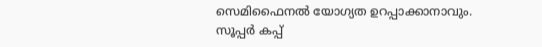സെമിഫൈനൽ യോഗ്യത ഉറപ്പാക്കാനാവും.
സൂപ്പർ കപ്പ്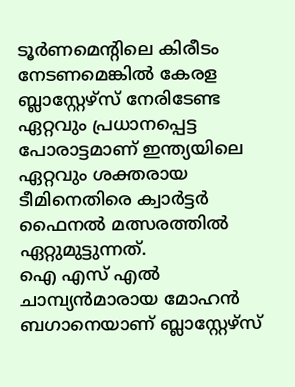ടൂർണമെന്റിലെ കിരീടം നേടണമെങ്കിൽ കേരള ബ്ലാസ്റ്റേഴ്സ് നേരിടേണ്ട ഏറ്റവും പ്രധാനപ്പെട്ട പോരാട്ടമാണ് ഇന്ത്യയിലെ ഏറ്റവും ശക്തരായ ടീമിനെതിരെ ക്വാർട്ടർ ഫൈനൽ മത്സരത്തിൽ ഏറ്റുമുട്ടുന്നത്.
ഐ എസ് എൽ ചാമ്പ്യൻമാരായ മോഹൻ ബഗാനെയാണ് ബ്ലാസ്റ്റേഴ്സ്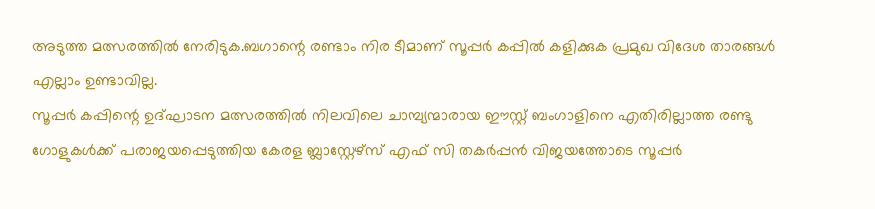അടുത്ത മത്സരത്തിൽ നേരിടുക.ബഗാന്റെ രണ്ടാം നിര ടീമാണ് സൂപ്പർ കപ്പിൽ കളിക്കുക പ്രമുഖ വിദേശ താരങ്ങൾ എല്ലാം ഉണ്ടാവില്ല.
സൂപ്പർ കപ്പിന്റെ ഉദ്ഘാടന മത്സരത്തിൽ നിലവിലെ ചാമ്പ്യന്മാരായ ഈസ്റ്റ് ബംഗാളിനെ എതിരില്ലാത്ത രണ്ടു ഗോളുകൾക്ക് പരാജയപ്പെടുത്തിയ കേരള ബ്ലാസ്റ്റേഴ്സ് എഫ് സി തകർപ്പൻ വിജയത്തോടെ സൂപ്പർ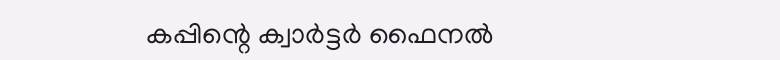കപ്പിന്റെ ക്വാർട്ടർ ഫൈനൽ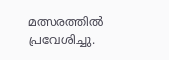മത്സരത്തിൽ പ്രവേശിച്ചു.